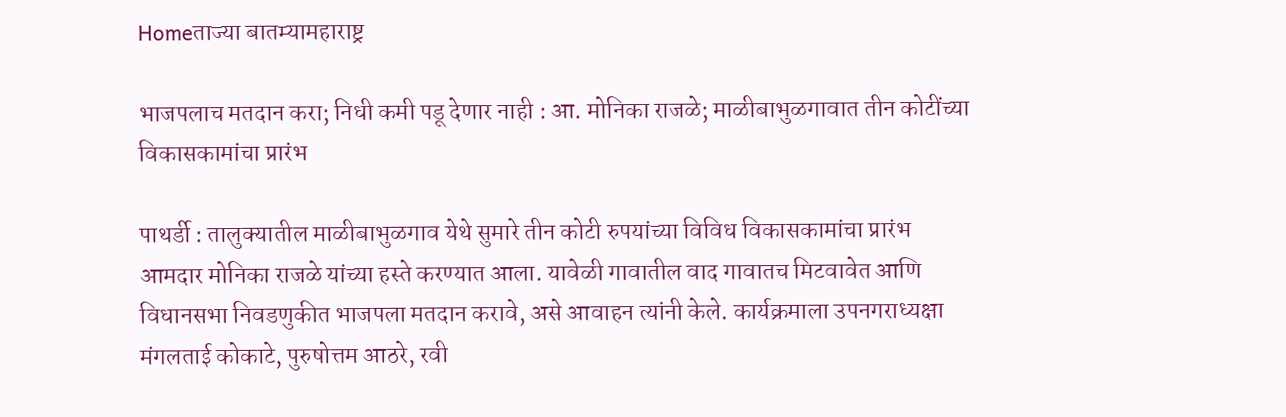Homeताज्या बातम्यामहाराष्ट्र

भाजपलाच मतदान करा; निधी कमी पडू देणार नाही : आ. मोनिका राजळे; माळीबाभुळगावात तीन कोटींच्या विकासकामांचा प्रारंभ

पाथर्डी : तालुक्यातील माळीबाभुळगाव येथे सुमारे तीन कोटी रुपयांच्या विविध विकासकामांचा प्रारंभ आमदार मोनिका राजळे यांच्या हस्ते करण्यात आला. यावेळी गावातील वाद गावातच मिटवावेत आणि विधानसभा निवडणुकीत भाजपला मतदान करावे, असे आवाहन त्यांनी केले. कार्यक्रमाला उपनगराध्यक्षा मंगलताई कोकाटे, पुरुषोत्तम आठरे, रवी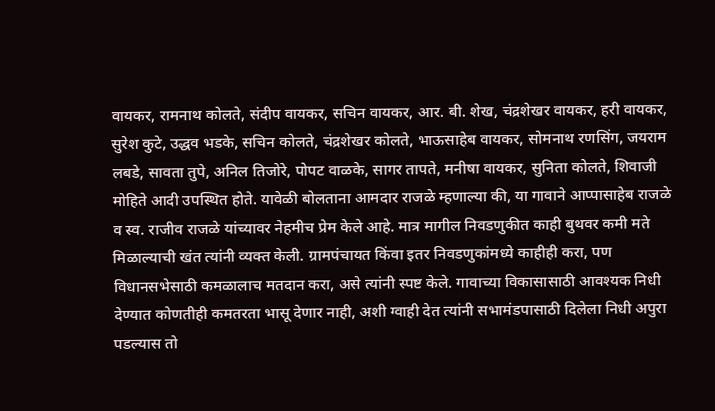वायकर, रामनाथ कोलते, संदीप वायकर, सचिन वायकर, आर. बी. शेख, चंद्रशेखर वायकर, हरी वायकर, सुरेश कुटे, उद्धव भडके, सचिन कोलते, चंद्रशेखर कोलते, भाऊसाहेब वायकर, सोमनाथ रणसिंग, जयराम लबडे, सावता तुपे, अनिल तिजोरे, पोपट वाळके, सागर तापते, मनीषा वायकर, सुनिता कोलते, शिवाजी मोहिते आदी उपस्थित होते. यावेळी बोलताना आमदार राजळे म्हणाल्या की, या गावाने आप्पासाहेब राजळे व स्व. राजीव राजळे यांच्यावर नेहमीच प्रेम केले आहे. मात्र मागील निवडणुकीत काही बुथवर कमी मते मिळाल्याची खंत त्यांनी व्यक्त केली. ग्रामपंचायत किंवा इतर निवडणुकांमध्ये काहीही करा, पण विधानसभेसाठी कमळालाच मतदान करा, असे त्यांनी स्पष्ट केले. गावाच्या विकासासाठी आवश्यक निधी देण्यात कोणतीही कमतरता भासू देणार नाही, अशी ग्वाही देत त्यांनी सभामंडपासाठी दिलेला निधी अपुरा पडल्यास तो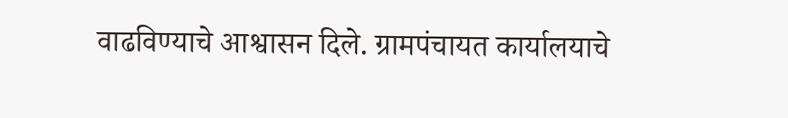वाढविण्याचे आश्वासन दिले. ग्रामपंचायत कार्यालयाचे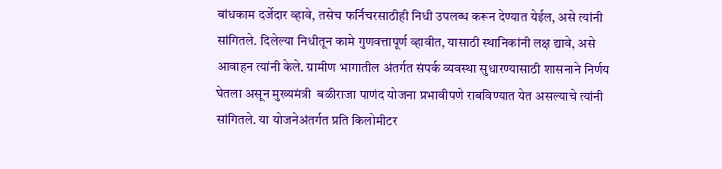बांधकाम दर्जेदार व्हावे, तसेच फर्निचरसाठीही निधी उपलब्ध करून देण्यात येईल, असे त्यांनी सांगितले. दिलेल्या निधीतून कामे गुणवत्तापूर्ण व्हावीत, यासाठी स्थानिकांनी लक्ष द्यावे, असे आवाहन त्यांनी केले. ग्रामीण भागातील अंतर्गत संपर्क व्यवस्था सुधारण्यासाठी शासनाने निर्णय घेतला असून मुख्यमंत्री  बळीराजा पाणंद योजना प्रभावीपणे राबविण्यात येत असल्याचे त्यांनी सांगितले. या योजनेअंतर्गत प्रति किलोमीटर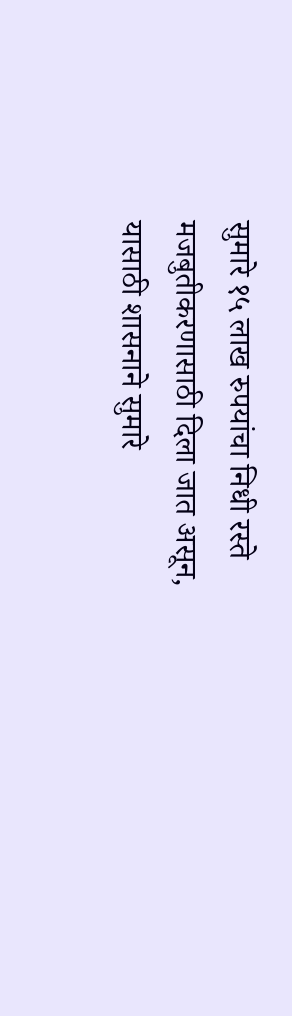सुमारे १५ लाख रुपयांचा निधी रस्ते मजबुतीकरणासाठी दिला जात असून, यासाठी शासनाने सुमारे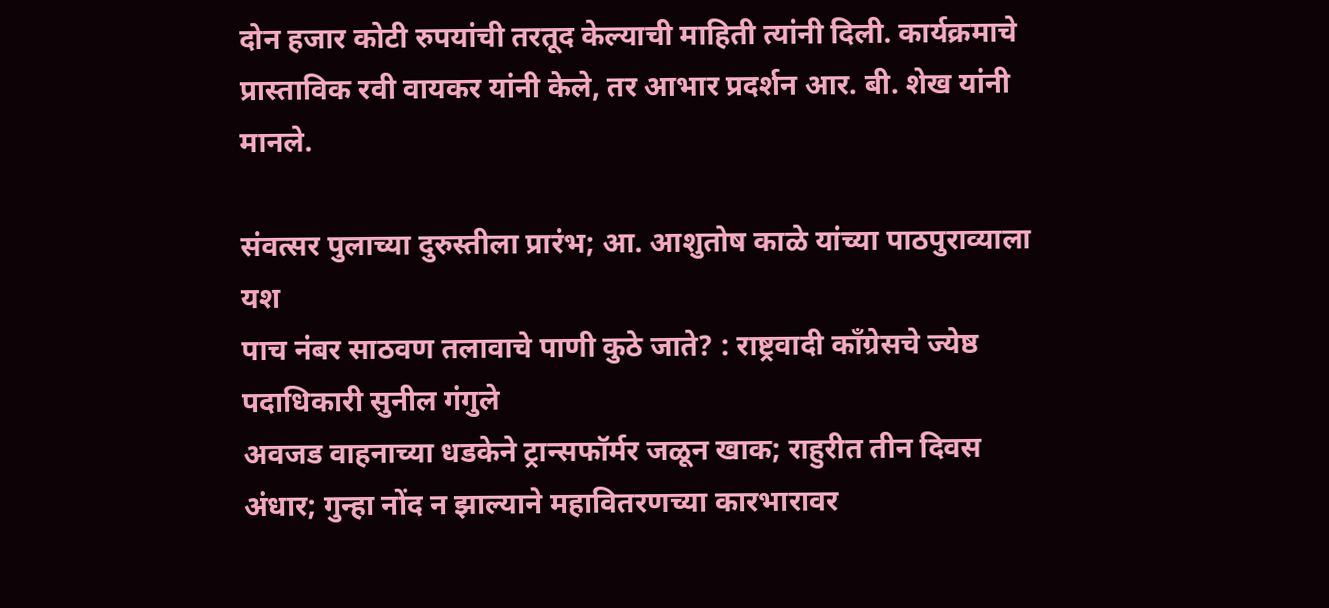दोन हजार कोटी रुपयांची तरतूद केल्याची माहिती त्यांनी दिली. कार्यक्रमाचे प्रास्ताविक रवी वायकर यांनी केले, तर आभार प्रदर्शन आर. बी. शेख यांनी मानले.

संवत्सर पुलाच्या दुरुस्तीला प्रारंभ; आ. आशुतोष काळे यांच्या पाठपुराव्याला यश
पाच नंबर साठवण तलावाचे पाणी कुठे जाते? : राष्ट्रवादी काँग्रेसचे ज्येष्ठ पदाधिकारी सुनील गंगुले
अवजड वाहनाच्या धडकेने ट्रान्सफॉर्मर जळून खाक; राहुरीत तीन दिवस अंधार; गुन्हा नोंद न झाल्याने महावितरणच्या कारभारावर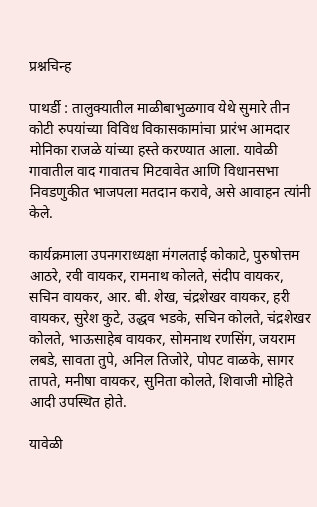प्रश्नचिन्ह

पाथर्डी : तालुक्यातील माळीबाभुळगाव येथे सुमारे तीन कोटी रुपयांच्या विविध विकासकामांचा प्रारंभ आमदार मोनिका राजळे यांच्या हस्ते करण्यात आला. यावेळी गावातील वाद गावातच मिटवावेत आणि विधानसभा निवडणुकीत भाजपला मतदान करावे, असे आवाहन त्यांनी केले.

कार्यक्रमाला उपनगराध्यक्षा मंगलताई कोकाटे, पुरुषोत्तम आठरे, रवी वायकर, रामनाथ कोलते, संदीप वायकर, सचिन वायकर, आर. बी. शेख, चंद्रशेखर वायकर, हरी वायकर, सुरेश कुटे, उद्धव भडके, सचिन कोलते, चंद्रशेखर कोलते, भाऊसाहेब वायकर, सोमनाथ रणसिंग, जयराम लबडे, सावता तुपे, अनिल तिजोरे, पोपट वाळके, सागर तापते, मनीषा वायकर, सुनिता कोलते, शिवाजी मोहिते आदी उपस्थित होते.

यावेळी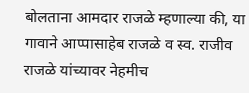बोलताना आमदार राजळे म्हणाल्या की, या गावाने आप्पासाहेब राजळे व स्व. राजीव राजळे यांच्यावर नेहमीच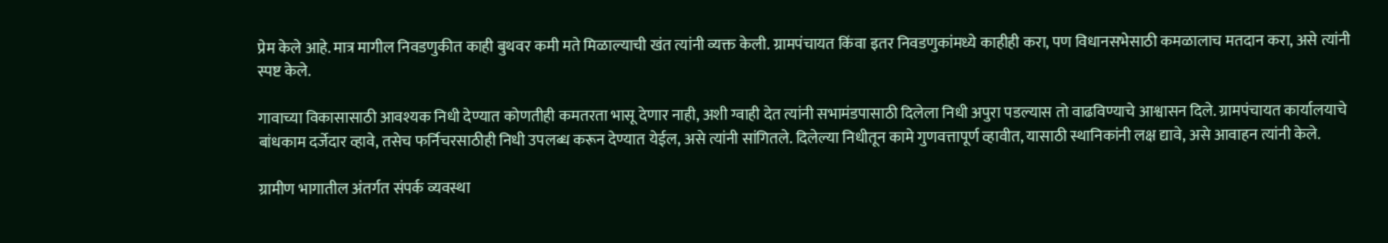प्रेम केले आहे. मात्र मागील निवडणुकीत काही बुथवर कमी मते मिळाल्याची खंत त्यांनी व्यक्त केली. ग्रामपंचायत किंवा इतर निवडणुकांमध्ये काहीही करा, पण विधानसभेसाठी कमळालाच मतदान करा, असे त्यांनी स्पष्ट केले.

गावाच्या विकासासाठी आवश्यक निधी देण्यात कोणतीही कमतरता भासू देणार नाही, अशी ग्वाही देत त्यांनी सभामंडपासाठी दिलेला निधी अपुरा पडल्यास तो वाढविण्याचे आश्वासन दिले. ग्रामपंचायत कार्यालयाचे बांधकाम दर्जेदार व्हावे, तसेच फर्निचरसाठीही निधी उपलब्ध करून देण्यात येईल, असे त्यांनी सांगितले. दिलेल्या निधीतून कामे गुणवत्तापूर्ण व्हावीत, यासाठी स्थानिकांनी लक्ष द्यावे, असे आवाहन त्यांनी केले.

ग्रामीण भागातील अंतर्गत संपर्क व्यवस्था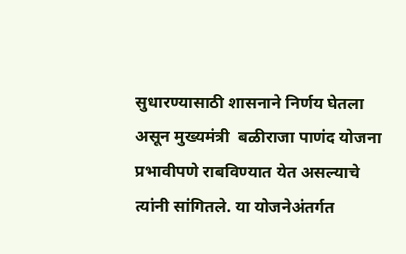सुधारण्यासाठी शासनाने निर्णय घेतला असून मुख्यमंत्री  बळीराजा पाणंद योजना प्रभावीपणे राबविण्यात येत असल्याचे त्यांनी सांगितले. या योजनेअंतर्गत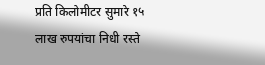प्रति किलोमीटर सुमारे १५ लाख रुपयांचा निधी रस्ते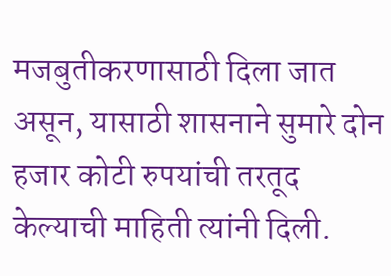मजबुतीकरणासाठी दिला जात असून, यासाठी शासनाने सुमारे दोन हजार कोटी रुपयांची तरतूद केल्याची माहिती त्यांनी दिली.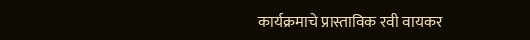कार्यक्रमाचे प्रास्ताविक रवी वायकर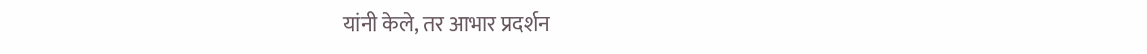यांनी केले, तर आभार प्रदर्शन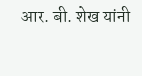आर. बी. शेख यांनी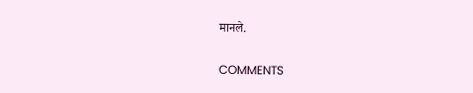मानले.

COMMENTS